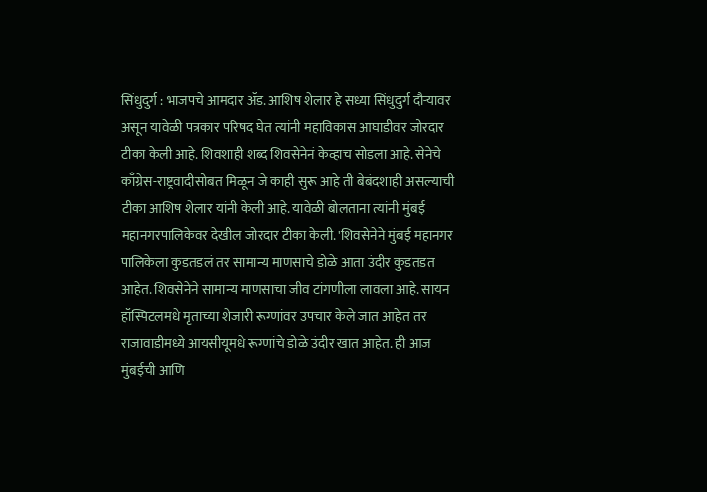सिंधुदुर्ग : भाजपचे आमदार ॲड. आशिष शेलार हे सध्या सिंधुदुर्ग दौऱ्यावर असून यावेळी पत्रकार परिषद घेत त्यांनी महाविकास आघाडीवर जोरदार टीका केली आहे. शिवशाही शब्द शिवसेनेनं केव्हाच सोडला आहे. सेनेचे काँग्रेस-राष्ट्रवादीसोबत मिळून जे काही सुरू आहे ती बेबंदशाही असल्याची टीका आशिष शेलार यांनी केली आहे. यावेळी बोलताना त्यांनी मुंबई महानगरपालिकेवर देखील जोरदार टीका केली. 'शिवसेनेने मुंबई महानगर पालिकेला कुडतडलं तर सामान्य माणसाचे डोळे आता उंदीर कुडतडत आहेत. शिवसेनेने सामान्य माणसाचा जीव टांगणीला लावला आहे. सायन हॉस्पिटलमधे मृताच्या शेजारी रूग्णांवर उपचार केले जात आहेत तर राजावाडीमध्ये आयसीयूमधे रूग्णांचे डोळे उंदीर खात आहेत. ही आज मुंबईची आणि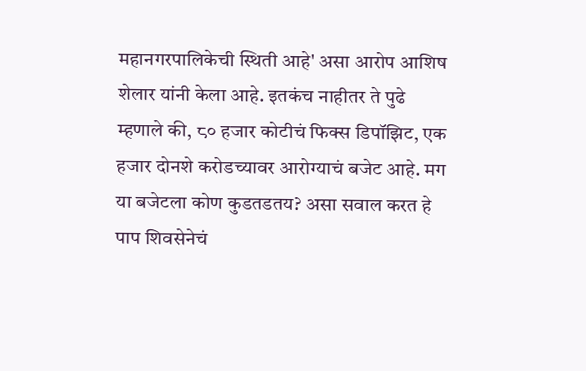महानगरपालिकेची स्थिती आहे' असा आरोप आशिष शेलार यांनी केला आहे. इतकंच नाहीतर ते पुढे म्हणाले की, ८० हजार कोटीचं फिक्स डिपॉझिट, एक हजार दोनशे करोडच्यावर आरोग्याचं बजेट आहे. मग या बजेटला कोण कुडतडतय? असा सवाल करत हे पाप शिवसेनेचं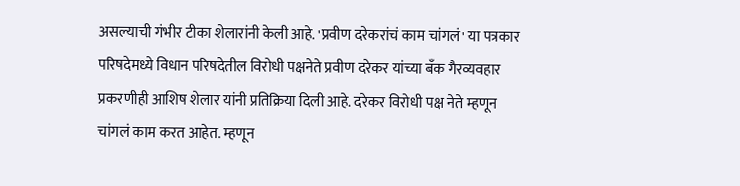असल्याची गंभीर टीका शेलारांनी केली आहे. 'प्रवीण दरेकरांचं काम चांगलं' या पत्रकार परिषदेमध्ये विधान परिषदेतील विरोधी पक्षनेते प्रवीण दरेकर यांच्या बँक गैरव्यवहार प्रकरणीही आशिष शेलार यांनी प्रतिक्रिया दिली आहे. दरेकर विरोधी पक्ष नेते म्हणून चांगलं काम करत आहेत. म्हणून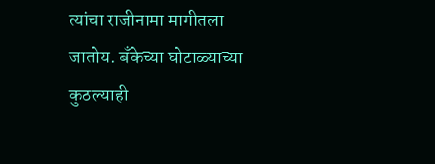त्यांचा राजीनामा मागीतला जातोय. बँकेच्या घोटाळ्याच्या कुठल्याही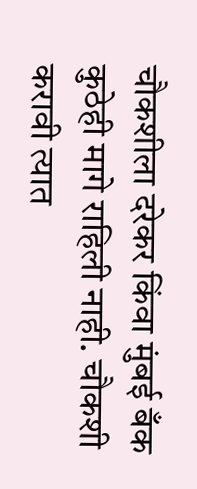चौकशीला दरेकर किंवा मुंबई बँक कुठेही मागे राहिली नाही. चौकशी करावी त्यात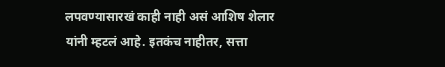लपवण्यासारखं काही नाही असं आशिष शेलार यांनी म्हटलं आहे. इतकंच नाहीतर, सत्ता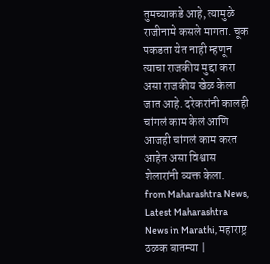तुमच्याकडे आहे, त्यामुळे राजीनामे कसले मागता. चूक पकडता येत नाही म्हणून त्याचा राजकीय मुद्दा करा असा राजकीय खेळ केला जात आहे. दरेकरांनी कालही चांगलं काम केलं आणि आजही चांगलं काम करत आहेत असा विश्वास शेलारांनी व्यक्त केला.
from Maharashtra News, Latest Maharashtra News in Marathi, महाराष्ट्र ठळक बातम्या |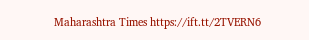Maharashtra Times https://ift.tt/2TVERN6